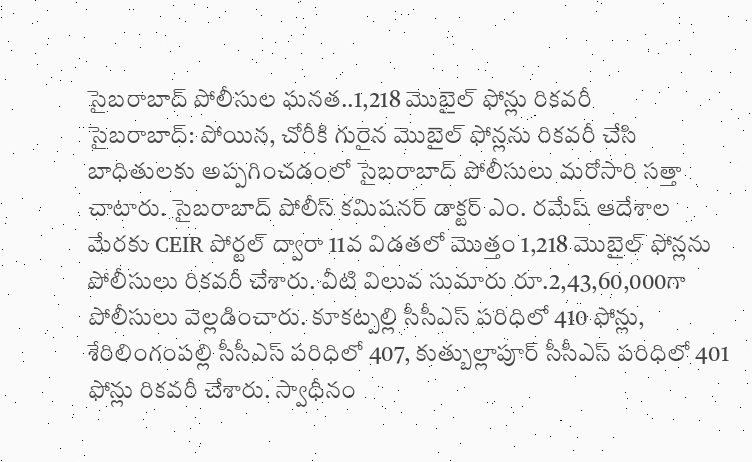సైబరాబాద్ పోలీసుల ఘనత..1,218 మొబైల్ ఫోన్లు రికవరీ
సైబరాబాద్: పోయిన, చోరీకి గురైన మొబైల్ ఫోన్లను రికవరీ చేసి బాధితులకు అప్పగించడంలో సైబరాబాద్ పోలీసులు మరోసారి సత్తా చాటారు. సైబరాబాద్ పోలీస్ కమిషనర్ డాక్టర్ ఎం. రమేష్ ఆదేశాల మేరకు CEIR పోర్టల్ ద్వారా 11వ విడతలో మొత్తం 1,218 మొబైల్ ఫోన్లను పోలీసులు రికవరీ చేశారు. వీటి విలువ సుమారు రూ.2,43,60,000గా పోలీసులు వెల్లడించారు. కూకట్పల్లి సీసీఎస్ పరిధిలో 410 ఫోన్లు, శేరిలింగంపల్లి సీసీఎస్ పరిధిలో 407, కుత్బుల్లాపూర్ సీసీఎస్ పరిధిలో 401 ఫోన్లు రికవరీ చేశారు. స్వాధీనం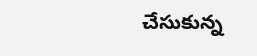చేసుకున్న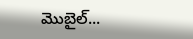మొబైల్...